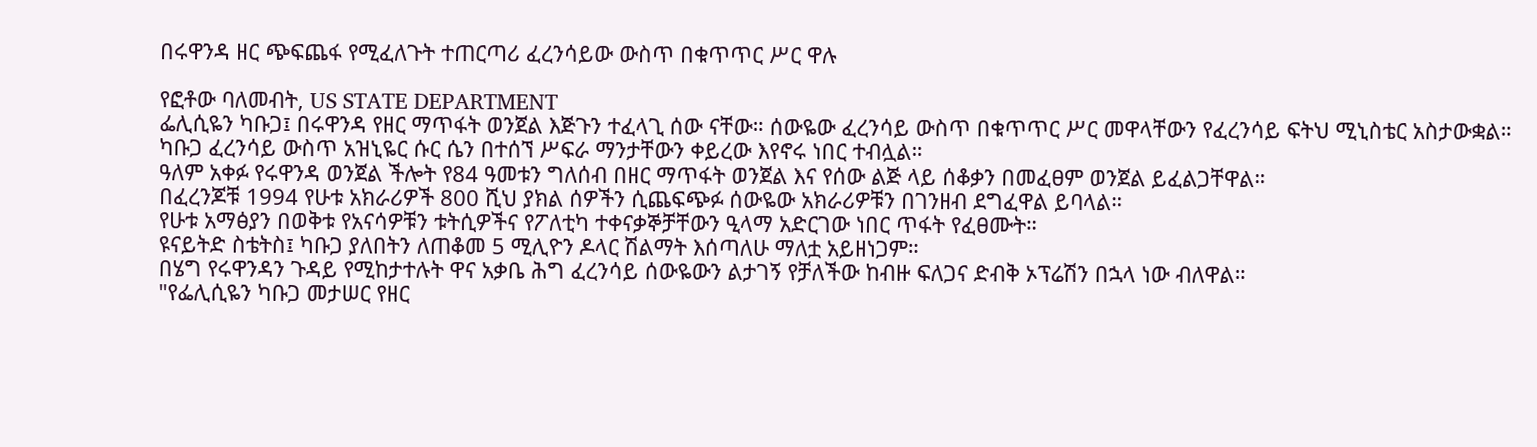በሩዋንዳ ዘር ጭፍጨፋ የሚፈለጉት ተጠርጣሪ ፈረንሳይው ውስጥ በቁጥጥር ሥር ዋሉ

የፎቶው ባለመብት, US STATE DEPARTMENT
ፌሊሲዬን ካቡጋ፤ በሩዋንዳ የዘር ማጥፋት ወንጀል እጅጉን ተፈላጊ ሰው ናቸው። ሰውዬው ፈረንሳይ ውስጥ በቁጥጥር ሥር መዋላቸውን የፈረንሳይ ፍትህ ሚኒስቴር አስታውቋል።
ካቡጋ ፈረንሳይ ውስጥ አዝኒዬር ሱር ሴን በተሰኘ ሥፍራ ማንታቸውን ቀይረው እየኖሩ ነበር ተብሏል።
ዓለም አቀፉ የሩዋንዳ ወንጀል ችሎት የ84 ዓመቱን ግለሰብ በዘር ማጥፋት ወንጀል እና የሰው ልጅ ላይ ሰቆቃን በመፈፀም ወንጀል ይፈልጋቸዋል።
በፈረንጆቹ 1994 የሁቱ አክራሪዎች 800 ሺህ ያክል ሰዎችን ሲጨፍጭፉ ሰውዬው አክራሪዎቹን በገንዘብ ደግፈዋል ይባላል።
የሁቱ አማፅያን በወቅቱ የአናሳዎቹን ቱትሲዎችና የፖለቲካ ተቀናቃኞቻቸውን ዒላማ አድርገው ነበር ጥፋት የፈፀሙት።
ዩናይትድ ስቴትስ፤ ካቡጋ ያለበትን ለጠቆመ 5 ሚሊዮን ዶላር ሽልማት እሰጣለሁ ማለቷ አይዘነጋም።
በሄግ የሩዋንዳን ጉዳይ የሚከታተሉት ዋና አቃቤ ሕግ ፈረንሳይ ሰውዬውን ልታገኝ የቻለችው ከብዙ ፍለጋና ድብቅ ኦፕሬሽን በኋላ ነው ብለዋል።
"የፌሊሲዬን ካቡጋ መታሠር የዘር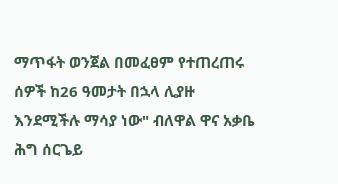ማጥፋት ወንጀል በመፈፀም የተጠረጠሩ ሰዎች ከ26 ዓመታት በኋላ ሊያዙ እንደሚችሉ ማሳያ ነው" ብለዋል ዋና አቃቤ ሕግ ሰርጌይ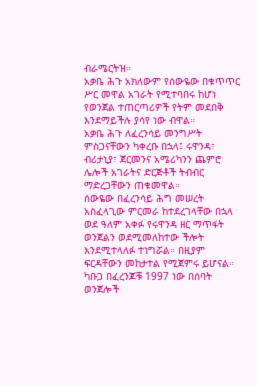ብራሜርትዝ።
አቃቤ ሕጉ አክለውም የሰውዬው በቁጥጥር ሥር መዋል አገራት የሚተባበሩ ከሆነ የወንጀል ተጠርጣሪዎች የትም መደበቅ እንደማይችሉ ያሳየ ነው ብዋል።
አቃቤ ሕጉ ለፈረንሳይ መንግሥት ምስጋናቸውን ካቀረቡ በኋላ፤ ሩዋንዳ፣ ብሪታኒያ፣ ጀርመንና አሜሪካንን ጨምሮ ሌሎች አገራትና ድርጅቶች ትብብር ማድረጋቸውን ጠቁመዋል።
ሰውዬው በፈረንሳይ ሕግ መሠረት አስፈላጊው ምርመራ ከተደረገላቸው በኋላ ወደ ዓለም አቀፉ የሩዋንዳ ዘር ማጥፋት ወንጀልን ወደሚመለከተው ችሎት እንደሚተላለፉ ተነግሯል። በዚያም ፍርዳቸውን መከታተል የሚጀምሩ ይሆናል።
ካቡጋ በፈረንጆቹ 1997 ነው በሰባት ወንጀሎች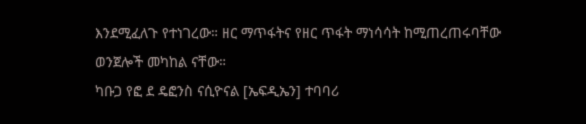እንደሚፈለጉ የተነገረው። ዘር ማጥፋትና የዘር ጥፋት ማነሳሳት ከሚጠረጠሩባቸው ወንጀሎች መካከል ናቸው።
ካቡጋ የፎ ደ ዴፎንስ ናሲዮናል [ኤፍዲኤን] ተባባሪ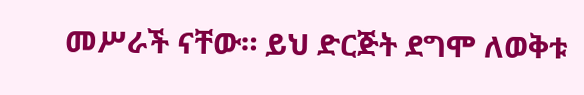መሥራች ናቸው። ይህ ድርጅት ደግሞ ለወቅቱ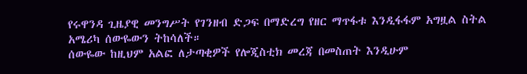የሩዋንዳ ጊዜያዊ መንግሥት የገንዘብ ድጋፍ በማድረግ የዘር ማጥፋቱ እንዲፋፋም አግዟል ስትል አሜሪካ ሰውዬውን ትከሳለች።
ሰውዬው ከዚህም አልፎ ለታጣቂዎች የሎጂስቲክ መረጃ በመስጠት እንዲሁም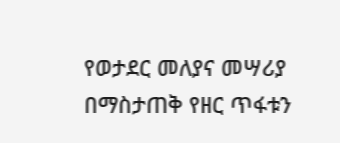የወታደር መለያና መሣሪያ በማስታጠቅ የዘር ጥፋቱን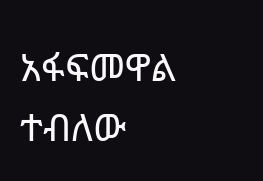አፋፍመዋል ተብለው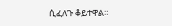ሲፈለጉ ቆይተዋል።